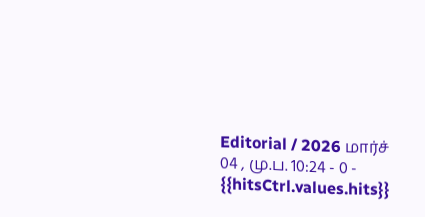Editorial / 2026 மார்ச் 04 , மு.ப. 10:24 - 0 - {{hitsCtrl.values.hits}}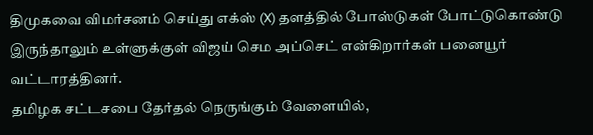திமுகவை விமர்சனம் செய்து எக்ஸ் (X) தளத்தில் போஸ்டுகள் போட்டுகொண்டு இருந்தாலும் உள்ளுக்குள் விஜய் செம அப்செட் என்கிறார்கள் பனையூர் வட்டாரத்தினர்.
தமிழக சட்டசபை தேர்தல் நெருங்கும் வேளையில்,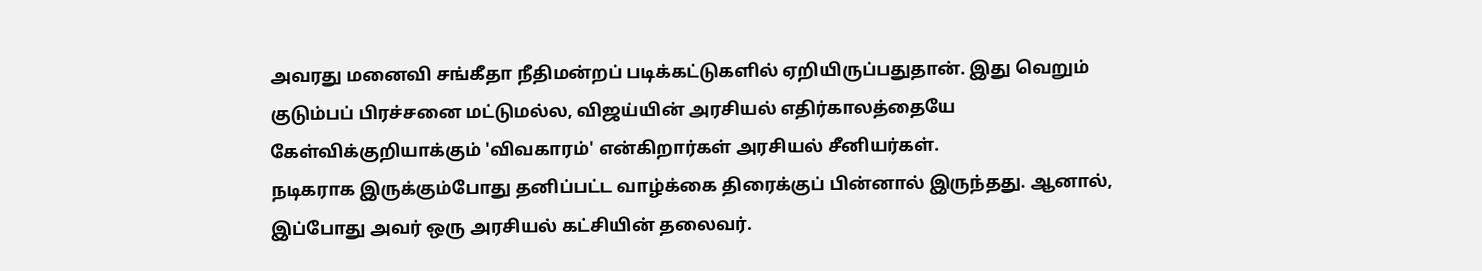அவரது மனைவி சங்கீதா நீதிமன்றப் படிக்கட்டுகளில் ஏறியிருப்பதுதான். இது வெறும் குடும்பப் பிரச்சனை மட்டுமல்ல, விஜய்யின் அரசியல் எதிர்காலத்தையே கேள்விக்குறியாக்கும் 'விவகாரம்' என்கிறார்கள் அரசியல் சீனியர்கள்.
நடிகராக இருக்கும்போது தனிப்பட்ட வாழ்க்கை திரைக்குப் பின்னால் இருந்தது. ஆனால், இப்போது அவர் ஒரு அரசியல் கட்சியின் தலைவர்.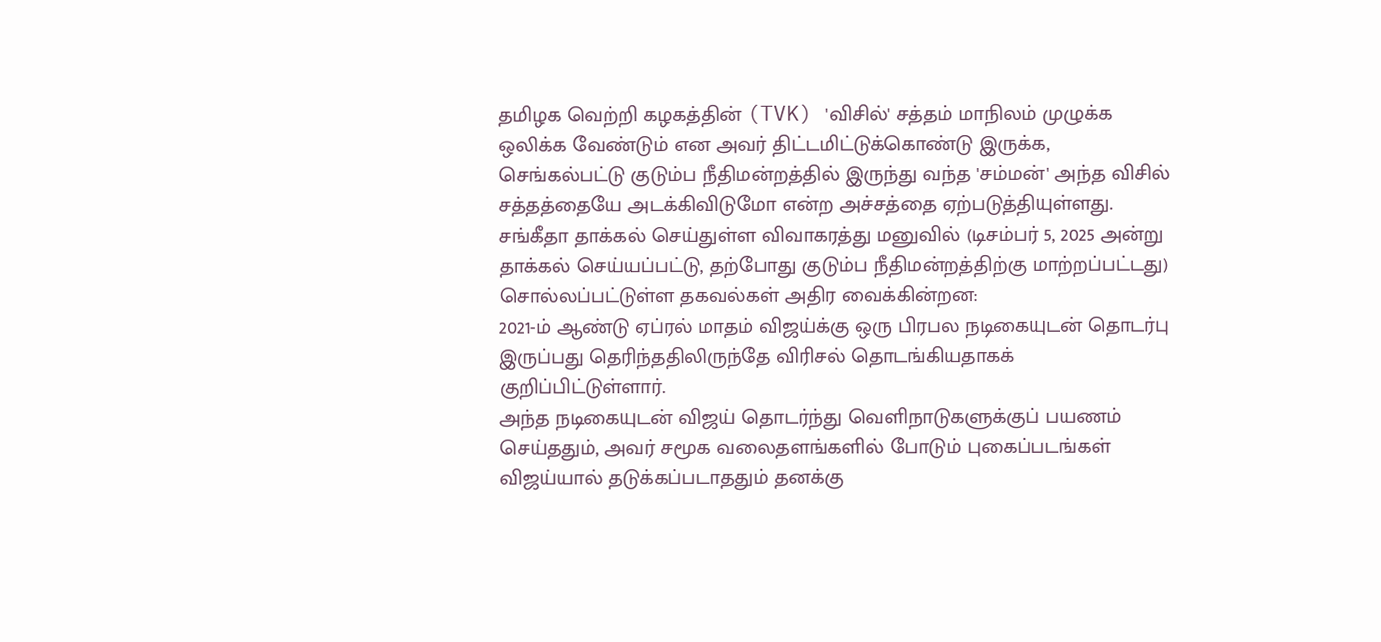தமிழக வெற்றி கழகத்தின் (TVK) 'விசில்' சத்தம் மாநிலம் முழுக்க ஒலிக்க வேண்டும் என அவர் திட்டமிட்டுக்கொண்டு இருக்க, செங்கல்பட்டு குடும்ப நீதிமன்றத்தில் இருந்து வந்த 'சம்மன்' அந்த விசில் சத்தத்தையே அடக்கிவிடுமோ என்ற அச்சத்தை ஏற்படுத்தியுள்ளது.
சங்கீதா தாக்கல் செய்துள்ள விவாகரத்து மனுவில் (டிசம்பர் 5, 2025 அன்று தாக்கல் செய்யப்பட்டு, தற்போது குடும்ப நீதிமன்றத்திற்கு மாற்றப்பட்டது) சொல்லப்பட்டுள்ள தகவல்கள் அதிர வைக்கின்றன:
2021-ம் ஆண்டு ஏப்ரல் மாதம் விஜய்க்கு ஒரு பிரபல நடிகையுடன் தொடர்பு இருப்பது தெரிந்ததிலிருந்தே விரிசல் தொடங்கியதாகக் குறிப்பிட்டுள்ளார்.
அந்த நடிகையுடன் விஜய் தொடர்ந்து வெளிநாடுகளுக்குப் பயணம் செய்ததும், அவர் சமூக வலைதளங்களில் போடும் புகைப்படங்கள் விஜய்யால் தடுக்கப்படாததும் தனக்கு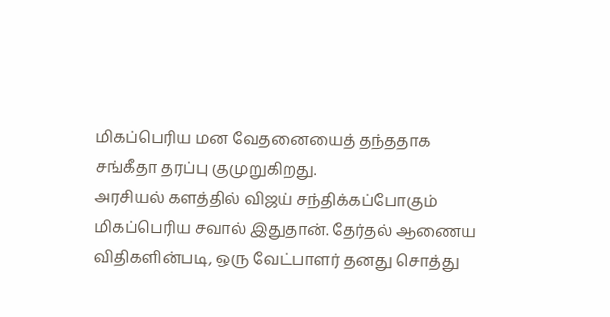மிகப்பெரிய மன வேதனையைத் தந்ததாக சங்கீதா தரப்பு குமுறுகிறது.
அரசியல் களத்தில் விஜய் சந்திக்கப்போகும் மிகப்பெரிய சவால் இதுதான். தேர்தல் ஆணைய விதிகளின்படி, ஒரு வேட்பாளர் தனது சொத்து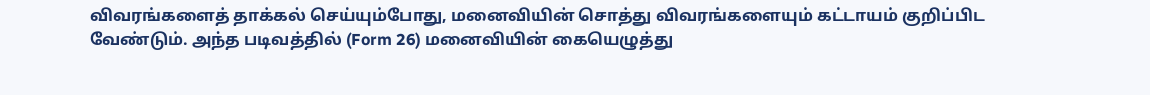விவரங்களைத் தாக்கல் செய்யும்போது, மனைவியின் சொத்து விவரங்களையும் கட்டாயம் குறிப்பிட வேண்டும். அந்த படிவத்தில் (Form 26) மனைவியின் கையெழுத்து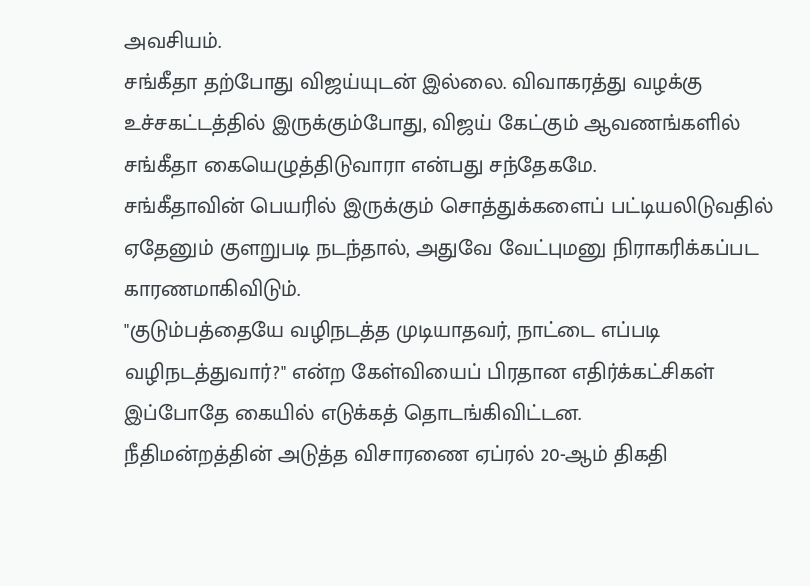அவசியம்.
சங்கீதா தற்போது விஜய்யுடன் இல்லை. விவாகரத்து வழக்கு உச்சகட்டத்தில் இருக்கும்போது, விஜய் கேட்கும் ஆவணங்களில் சங்கீதா கையெழுத்திடுவாரா என்பது சந்தேகமே.
சங்கீதாவின் பெயரில் இருக்கும் சொத்துக்களைப் பட்டியலிடுவதில் ஏதேனும் குளறுபடி நடந்தால், அதுவே வேட்புமனு நிராகரிக்கப்பட காரணமாகிவிடும்.
"குடும்பத்தையே வழிநடத்த முடியாதவர், நாட்டை எப்படி வழிநடத்துவார்?" என்ற கேள்வியைப் பிரதான எதிர்க்கட்சிகள் இப்போதே கையில் எடுக்கத் தொடங்கிவிட்டன.
நீதிமன்றத்தின் அடுத்த விசாரணை ஏப்ரல் 20-ஆம் திகதி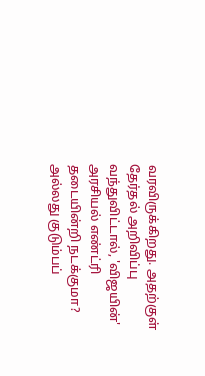வரவிருக்கிறது. அதற்குள் தேர்தல் அறிவிப்பு வந்துவிட்டால், 'விஜயின்' அரசியல் எண்ட்ரி தடையின்றி நடக்குமா? அல்லது குடும்பப்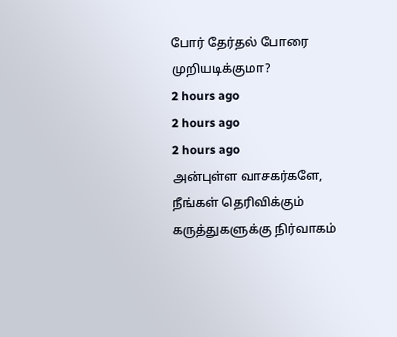போர் தேர்தல் போரை முறியடிக்குமா?
2 hours ago
2 hours ago
2 hours ago
அன்புள்ள வாசகர்களே,
நீங்கள் தெரிவிக்கும் கருத்துகளுக்கு நிர்வாகம்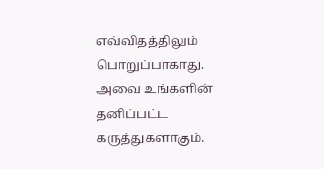எவ்விதத்திலும் பொறுப்பாகாது. அவை உங்களின் தனிப்பட்ட கருத்துகளாகும்.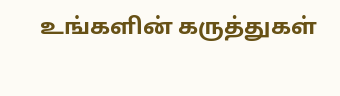உங்களின் கருத்துகள்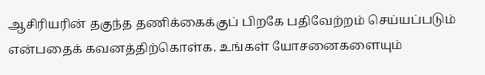ஆசிரியரின் தகுந்த தணிக்கைக்குப் பிறகே பதிவேற்றம் செய்யப்படும் என்பதைக் கவனத்திற்கொள்க. உங்கள் யோசனைகளையும்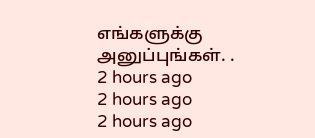எங்களுக்கு அனுப்புங்கள். .
2 hours ago
2 hours ago
2 hours ago